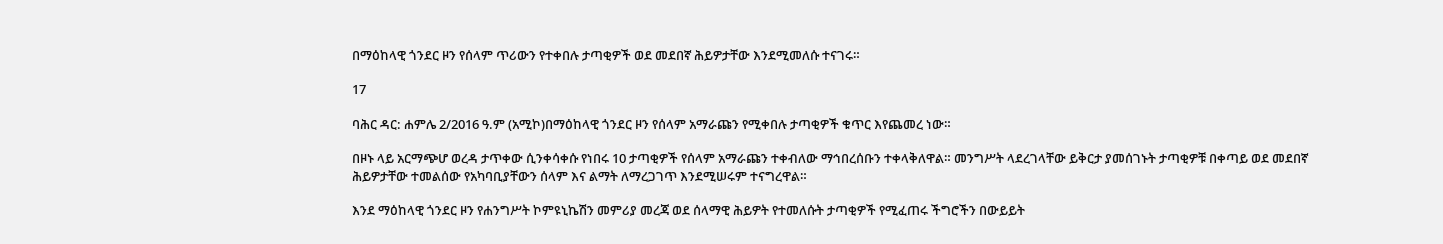በማዕከላዊ ጎንደር ዞን የሰላም ጥሪውን የተቀበሉ ታጣቂዎች ወደ መደበኛ ሕይዎታቸው እንደሚመለሱ ተናገሩ።

17

ባሕር ዳር: ሐምሌ 2/2016 ዓ.ም (አሚኮ)በማዕከላዊ ጎንደር ዞን የሰላም አማራጩን የሚቀበሉ ታጣቂዎች ቁጥር እየጨመረ ነው።

በዞኑ ላይ አርማጭሆ ወረዳ ታጥቀው ሲንቀሳቀሱ የነበሩ 10 ታጣቂዎች የሰላም አማራጩን ተቀብለው ማኅበረሰቡን ተቀላቅለዋል። መንግሥት ላደረገላቸው ይቅርታ ያመሰገኑት ታጣቂዎቹ በቀጣይ ወደ መደበኛ ሕይዎታቸው ተመልሰው የአካባቢያቸውን ሰላም እና ልማት ለማረጋገጥ እንደሚሠሩም ተናግረዋል።

እንደ ማዕከላዊ ጎንደር ዞን የሐንግሥት ኮምዩኒኬሽን መምሪያ መረጃ ወደ ሰላማዊ ሕይዎት የተመለሱት ታጣቂዎች የሚፈጠሩ ችግሮችን በውይይት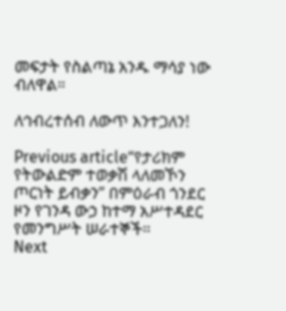መፍታት የስልጣኔ አንዱ ማሳያ ነው ብለዋል።

ለኅብረተሰብ ለውጥ እንተጋለን!

Previous article“የታሪክም የትውልድም ተወቃሽ ላለመኾን ጦርነት ይብቃን” በምዕራብ ጎንደር ዞን የገንዳ ውኃ ከተማ አሥተዳደር የመንግሥት ሠራተኞች።
Next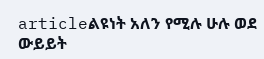articleልዩነት አለን የሚሉ ሁሉ ወደ ውይይት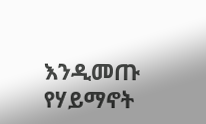እንዲመጡ የሃይማኖት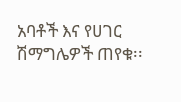አባቶች እና የሀገር ሽማግሌዎች ጠየቁ፡፡